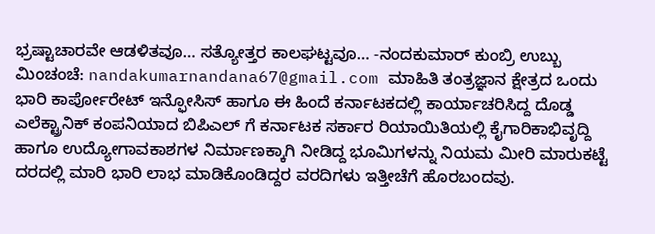ಭ್ರಷ್ಟಾಚಾರವೇ ಆಡಳಿತವೂ… ಸತ್ಯೋತ್ತರ ಕಾಲಘಟ್ಟವೂ… -ನಂದಕುಮಾರ್ ಕುಂಬ್ರಿ ಉಬ್ಬು ಮಿಂಚಂಚೆ: nandakumarnandana67@gmail.com ಮಾಹಿತಿ ತಂತ್ರಜ್ಞಾನ ಕ್ಷೇತ್ರದ ಒಂದು ಭಾರಿ ಕಾರ್ಪೋರೇಟ್ ಇನ್ಫೋಸಿಸ್ ಹಾಗೂ ಈ ಹಿಂದೆ ಕರ್ನಾಟಕದಲ್ಲಿ ಕಾರ್ಯಾಚರಿಸಿದ್ದ ದೊಡ್ಡ ಎಲೆಕ್ಟ್ರಾನಿಕ್ ಕಂಪನಿಯಾದ ಬಿಪಿಎಲ್ ಗೆ ಕರ್ನಾಟಕ ಸರ್ಕಾರ ರಿಯಾಯಿತಿಯಲ್ಲಿ ಕೈಗಾರಿಕಾಭಿವೃದ್ದಿ ಹಾಗೂ ಉದ್ಯೋಗಾವಕಾಶಗಳ ನಿರ್ಮಾಣಕ್ಕಾಗಿ ನೀಡಿದ್ದ ಭೂಮಿಗಳನ್ನು ನಿಯಮ ಮೀರಿ ಮಾರುಕಟ್ಟೆ ದರದಲ್ಲಿ ಮಾರಿ ಭಾರಿ ಲಾಭ ಮಾಡಿಕೊಂಡಿದ್ದರ ವರದಿಗಳು ಇತ್ತೀಚೆಗೆ ಹೊರಬಂದವು.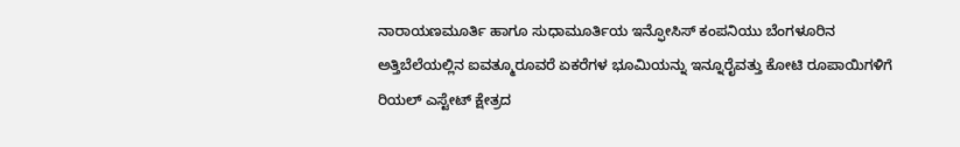ನಾರಾಯಣಮೂರ್ತಿ ಹಾಗೂ ಸುಧಾಮೂರ್ತಿಯ ಇನ್ಫೋಸಿಸ್ ಕಂಪನಿಯು ಬೆಂಗಳೂರಿನ ಅತ್ತಿಬೆಲೆಯಲ್ಲಿನ ಐವತ್ಮೂರೂವರೆ ಏಕರೆಗಳ ಭೂಮಿಯನ್ನು ಇನ್ನೂರೈವತ್ತು ಕೋಟಿ ರೂಪಾಯಿಗಳಿಗೆ ರಿಯಲ್ ಎಸ್ಟೇಟ್ ಕ್ಷೇತ್ರದ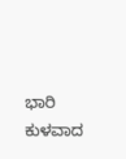ಭಾರಿ ಕುಳವಾದ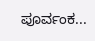ಪೂರ್ವಂಕ...